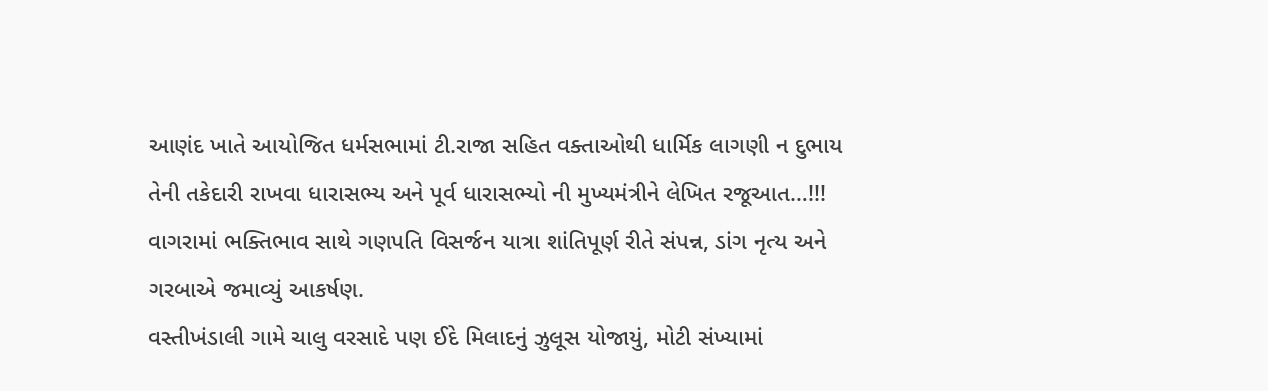આણંદ ખાતે આયોજિત ધર્મસભામાં ટી.રાજા સહિત વક્તાઓથી ધાર્મિક લાગણી ન દુભાય તેની તકેદારી રાખવા ધારાસભ્ય અને પૂર્વ ધારાસભ્યો ની મુખ્યમંત્રીને લેખિત રજૂઆત…!!!
વાગરામાં ભક્તિભાવ સાથે ગણપતિ વિસર્જન યાત્રા શાંતિપૂર્ણ રીતે સંપન્ન, ડાંગ નૃત્ય અને ગરબાએ જમાવ્યું આકર્ષણ.
વસ્તીખંડાલી ગામે ચાલુ વરસાદે પણ ઈદે મિલાદનું ઝુલૂસ યોજાયું, મોટી સંખ્યામાં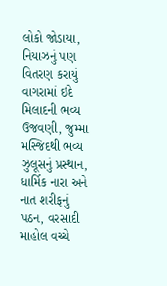લોકો જોડાયા, નિયાઝનું પણ વિતરણ કરાયું
વાગરામાં ઇદે મિલાદની ભવ્ય ઉજવણી, જુમ્મા મસ્જિદથી ભવ્ય ઝુલૂસનું પ્રસ્થાન, ધાર્મિક નારા અને નાત શરીફનું પઠન, વરસાદી માહોલ વચ્ચે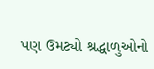પણ ઉમટ્યો શ્રદ્ધાળુઓનો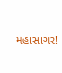મહાસાગર!